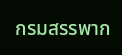กรมสรรพาก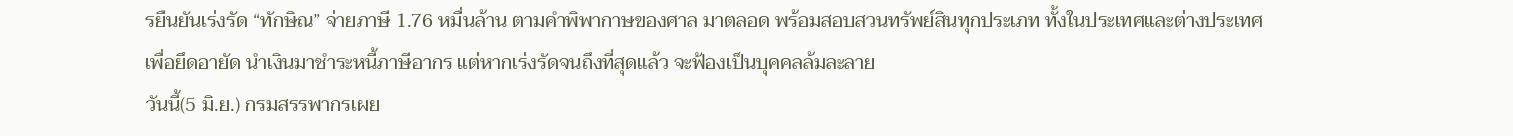รยืนยันเร่งรัด “ทักษิณ” จ่ายภาษี 1.76 หมื่นล้าน ตามคำพิพากาษของศาล มาตลอด พร้อมสอบสวนทรัพย์สินทุกประเภท ทั้งในประเทศและต่างประเทศ เพื่อยึดอายัด นำเงินมาชำระหนี้ภาษีอากร แต่หากเร่งรัดจนถึงที่สุดแล้ว จะฟ้องเป็นบุคคลล้มละลาย
วันนี้(5 มิ.ย.) กรมสรรพากรเผย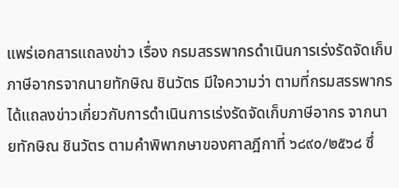แพร่เอกสารแถลงข่าว เรื่อง กรมสรรพากรดำเนินการเร่งรัดจัดเก็บภาษีอากรจากนายทักษิณ ชินวัตร มีใจความว่า ตามที่กรมสรรพากรได้แถลงข่าวเกี่ยวกับการดำเนินการเร่งรัดจัดเก็บภาษีอากร จากนายทักษิณ ชินวัตร ตามคำพิพากษาของศาลฎีกาที่ ๖๘๙๐/๒๕๖๘ ซึ่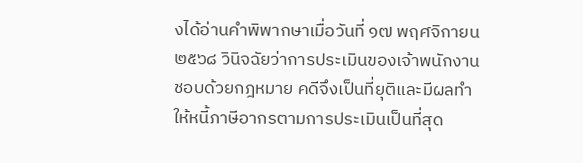งได้อ่านคำพิพากษาเมื่อวันที่ ๑๗ พฤศจิกายน ๒๕๖๘ วินิจฉัยว่าการประเมินของเจ้าพนักงานชอบด้วยกฎหมาย คดีจึงเป็นที่ยุติและมีผลทำให้หนี้ภาษีอากรตามการประเมินเป็นที่สุด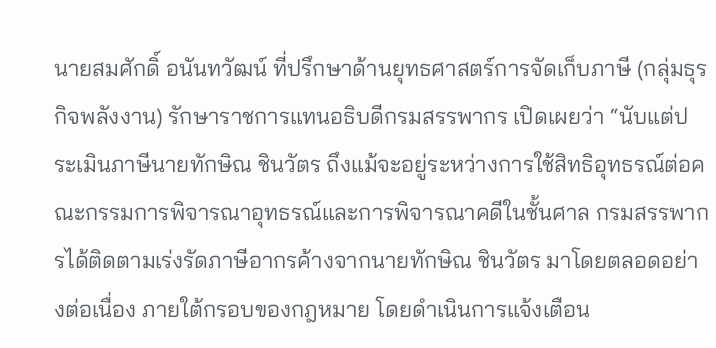นายสมศักดิ์ อนันทวัฒน์ ที่ปรึกษาด้านยุทธศาสตร์การจัดเก็บภาษี (กลุ่มธุรกิจพลังงาน) รักษาราชการแทนอธิบดีกรมสรรพากร เปิดเผยว่า “นับแต่ประเมินภาษีนายทักษิณ ชินวัตร ถึงแม้จะอยู่ระหว่างการใช้สิทธิอุทธรณ์ต่อคณะกรรมการพิจารณาอุทธรณ์และการพิจารณาคดีในชั้นศาล กรมสรรพากรได้ติดตามเร่งรัดภาษีอากรค้างจากนายทักษิณ ชินวัตร มาโดยตลอดอย่างต่อเนื่อง ภายใต้กรอบของกฎหมาย โดยดำเนินการแจ้งเตือน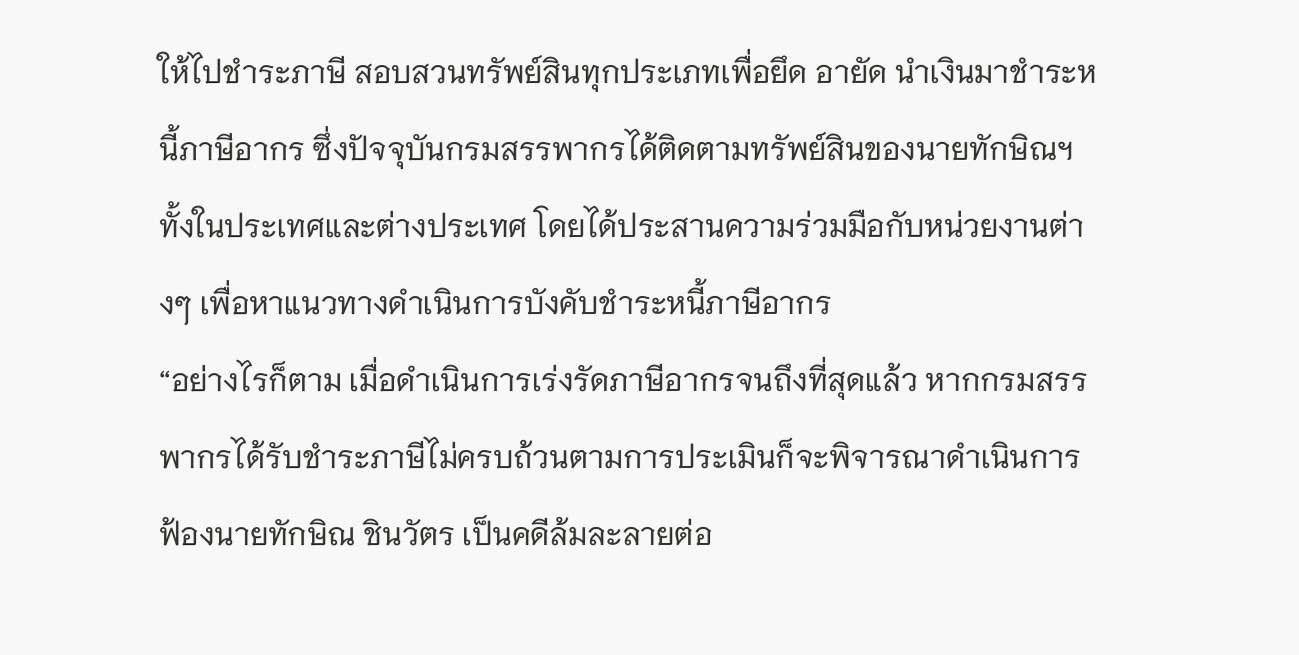ให้ไปชำระภาษี สอบสวนทรัพย์สินทุกประเภทเพื่อยึด อายัด นำเงินมาชำระหนี้ภาษีอากร ซึ่งปัจจุบันกรมสรรพากรได้ติดตามทรัพย์สินของนายทักษิณฯ ทั้งในประเทศและต่างประเทศ โดยได้ประสานความร่วมมือกับหน่วยงานต่างๆ เพื่อหาแนวทางดำเนินการบังคับชำระหนี้ภาษีอากร
“อย่างไรก็ตาม เมื่อดำเนินการเร่งรัดภาษีอากรจนถึงที่สุดแล้ว หากกรมสรรพากรได้รับชำระภาษีไม่ครบถ้วนตามการประเมินก็จะพิจารณาดำเนินการฟ้องนายทักษิณ ชินวัตร เป็นคดีล้มละลายต่อ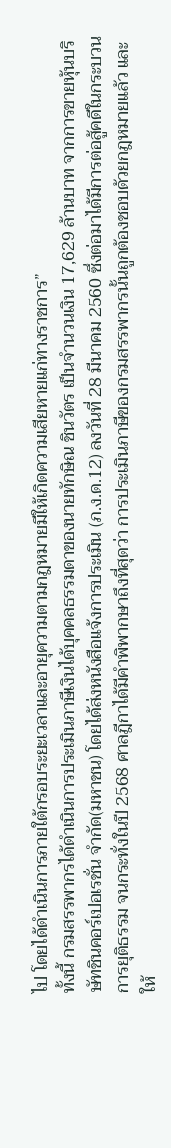ไป โดยได้ดำเนินการภายใต้กรอบระยะเวลาและอายุความตามกฎหมายมีให้เกิดความเสียหายแก่ทางราชการ”
ทั้งนี้ กรมสรรพากรได้ดำเนินการประเมินภาษีเงินได้บุคคลธรรมดาของนายทักษิณ ชินวัตร เป็นจำนวนเงิน 17,629 ล้านบาท จากการขายหุ้นบริษัทชินคอร์เปอเรชั่น จำกัด(มหาชน) โดยได้ส่งหนังสือแจ้งการประเมิน (ภ.ง.ด.12) ลงวันที่ 28 มีนาคม 2560 ซึ่งต่อมาได้มีการต่อสู้คดีในกระบวนการยุติธรรม จนกระทั่งในปี 2568 ศาลฎีกาได้มีคำพิพากษาถึงที่สุดว่า การประเมินภาษีของกรมสรรพากรนั้นถูกต้องชอบด้วยกฎหมายแล้ว และให้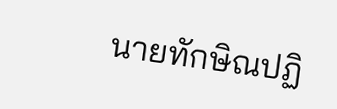นายทักษิณปฏิ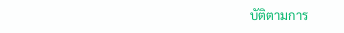บัติตามการ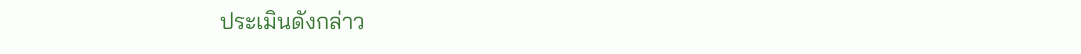ประเมินดังกล่าว